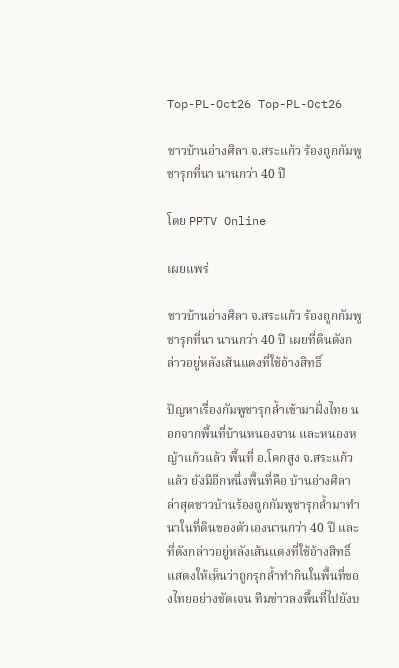Top-PL-Oct26 Top-PL-Oct26

ชาวบ้านอ่างศิลา จ.สระแก้ว ร้องถูกกัมพูชารุกที่นา นานกว่า 40 ปี

โดย PPTV Online

เผยแพร่

ชาวบ้านอ่างศิลา จ.สระแก้ว ร้องถูกกัมพูชารุกที่นา นานกว่า 40 ปี เผยที่ดินดังกล่าวอยู่หลังเส้นแดงที่ใช้อ้างสิทธิ์

ปัญหาเรื่องกัมพูชารุกล้ำเข้ามาฝั่งไทย นอกจากพื้นที่บ้านหนองจาน และหนองหญ้าแก้วแล้ว พื้นที่ อ.โคกสูง จ.สระแก้วแล้ว ยังมีอีกหนึ่งพื้นที่คือ บ้านอ่างศิลา ล่าสุดชาวบ้านร้องถูกกัมพูชารุกล้ำมาทำนาในที่ดินของตัวเองนานกว่า 40 ปี และที่ดังกล่าวอยู่หลังเส้นแดงที่ใช้อ้างสิทธิ์ แสดงให้เห็นว่าถูกรุกล้ำทำกินในพื้นที่ของไทยอย่างชัดเจน ทีมข่าวลงพื้นที่ไปยังบ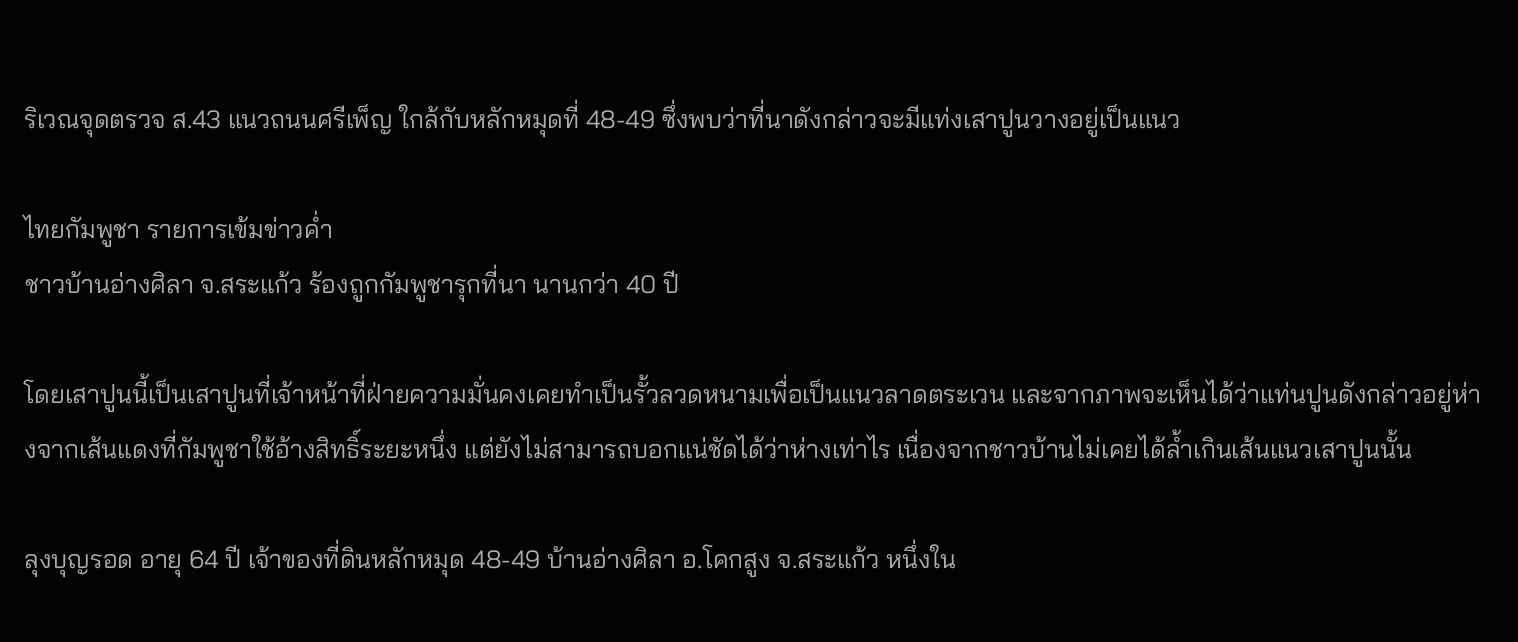ริเวณจุดตรวจ ส.43 แนวถนนศรีเพ็ญ ใกล้กับหลักหมุดที่ 48-49 ซึ่งพบว่าที่นาดังกล่าวจะมีแท่งเสาปูนวางอยู่เป็นแนว

ไทยกัมพูชา รายการเข้มข่าวค่ำ
ชาวบ้านอ่างศิลา จ.สระแก้ว ร้องถูกกัมพูชารุกที่นา นานกว่า 40 ปี

โดยเสาปูนนี้เป็นเสาปูนที่เจ้าหน้าที่ฝ่ายความมั่นคงเคยทำเป็นรั้วลวดหนามเพื่อเป็นแนวลาดตระเวน และจากภาพจะเห็นได้ว่าแท่นปูนดังกล่าวอยู่ห่างจากเส้นแดงที่กัมพูชาใช้อ้างสิทธิ์ระยะหนึ่ง แต่ยังไม่สามารถบอกแน่ชัดได้ว่าห่างเท่าไร เนื่องจากชาวบ้านไม่เคยได้ล้ำเกินเส้นแนวเสาปูนนั้น

ลุงบุญรอด อายุ 64 ปี เจ้าของที่ดินหลักหมุด 48-49 บ้านอ่างศิลา อ.โคกสูง จ.สระแก้ว หนึ่งใน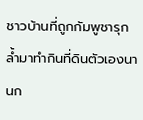ชาวบ้านที่ถูกกัมพูชารุกล้ำมาทำกินที่ดินตัวเองนานก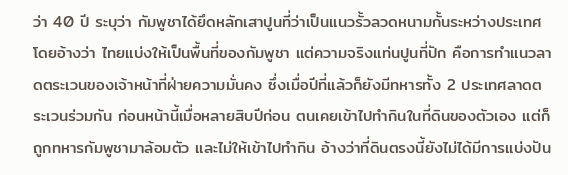ว่า 40 ปี ระบุว่า กัมพูชาได้ยึดหลักเสาปูนที่ว่าเป็นแนวรั้วลวดหนามกั้นระหว่างประเทศ โดยอ้างว่า ไทยแบ่งให้เป็นพื้นที่ของกัมพูชา แต่ความจริงแท่นปูนที่ปัก คือการทำแนวลาดตระเวนของเจ้าหน้าที่ฝ่ายความมั่นคง ซึ่งเมื่อปีที่แล้วก็ยังมีทหารทั้ง 2 ประเทศลาดตระเวนร่วมกัน ก่อนหน้านี้เมื่อหลายสิบปีก่อน ตนเคยเข้าไปทำกินในที่ดินของตัวเอง แต่ก็ถูกทหารกัมพูชามาล้อมตัว และไม่ให้เข้าไปทำกิน อ้างว่าที่ดินตรงนี้ยังไม่ได้มีการแบ่งปัน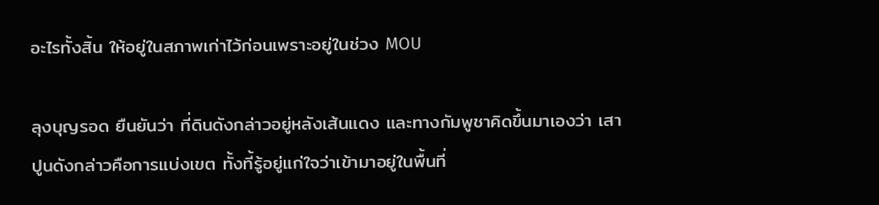อะไรทั้งสิ้น ให้อยู่ในสภาพเก่าไว้ก่อนเพราะอยู่ในช่วง MOU

ลุงบุญรอด ยืนยันว่า ที่ดินดังกล่าวอยู่หลังเส้นแดง และทางกัมพูชาคิดขึ้นมาเองว่า เสาปูนดังกล่าวคือการแบ่งเขต ทั้งที้รู้อยู่แก่ใจว่าเข้ามาอยู่ในพื้นที่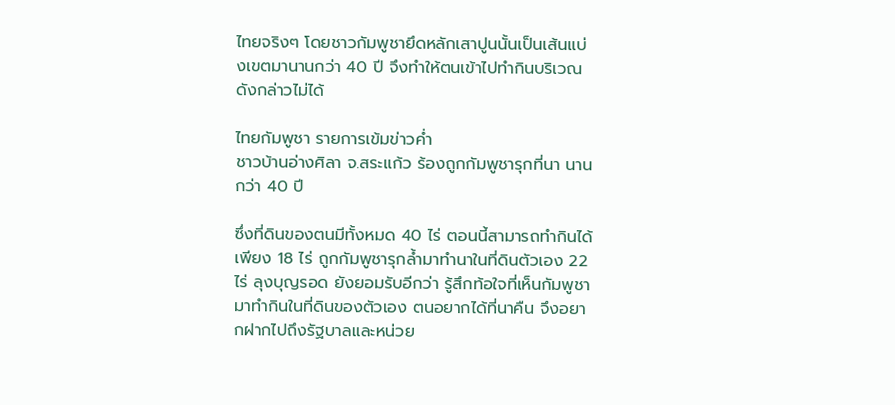ไทยจริงๆ โดยชาวกัมพูชายึดหลักเสาปูนนั้นเป็นเส้นแบ่งเขตมานานกว่า 40 ปี จึงทำให้ตนเข้าไปทำกินบริเวณดังกล่าวไม่ได้

ไทยกัมพูชา รายการเข้มข่าวค่ำ
ชาวบ้านอ่างศิลา จ.สระแก้ว ร้องถูกกัมพูชารุกที่นา นานกว่า 40 ปี

ซึ่งที่ดินของตนมีทั้งหมด 40 ไร่ ตอนนี้สามารถทำกินได้เพียง 18 ไร่ ถูกกัมพูชารุกล้ำมาทำนาในที่ดินตัวเอง 22 ไร่ ลุงบุญรอด ยังยอมรับอีกว่า รู้สึกท้อใจที่เห็นกัมพูชามาทำกินในที่ดินของตัวเอง ตนอยากได้ที่นาคืน จึงอยากฝากไปถึงรัฐบาลและหน่วย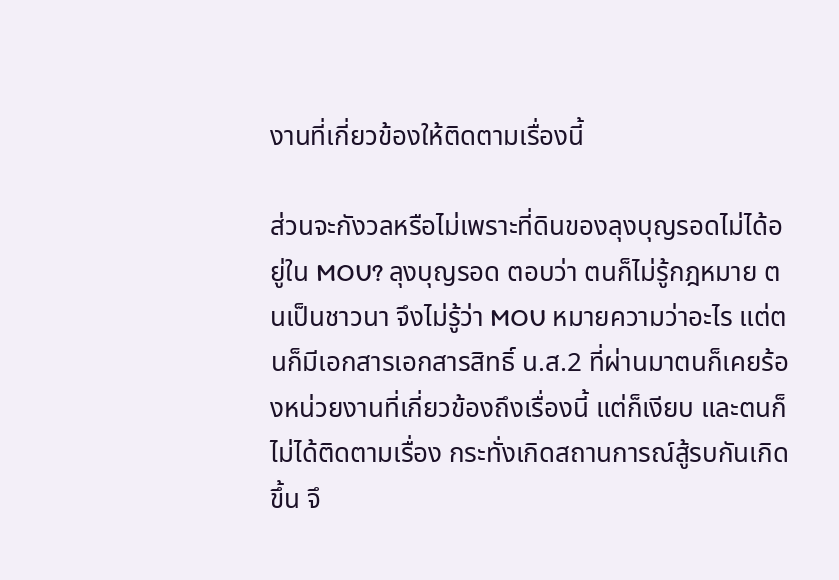งานที่เกี่ยวข้องให้ติดตามเรื่องนี้

ส่วนจะกังวลหรือไม่เพราะที่ดินของลุงบุญรอดไม่ได้อยู่ใน MOU? ลุงบุญรอด ตอบว่า ตนก็ไม่รู้กฎหมาย ตนเป็นชาวนา จึงไม่รู้ว่า MOU หมายความว่าอะไร แต่ตนก็มีเอกสารเอกสารสิทธิ์ น.ส.2 ที่ผ่านมาตนก็เคยร้องหน่วยงานที่เกี่ยวข้องถึงเรื่องนี้ แต่ก็เงียบ และตนก็ไม่ได้ติดตามเรื่อง กระทั่งเกิดสถานการณ์สู้รบกันเกิดขึ้น จึ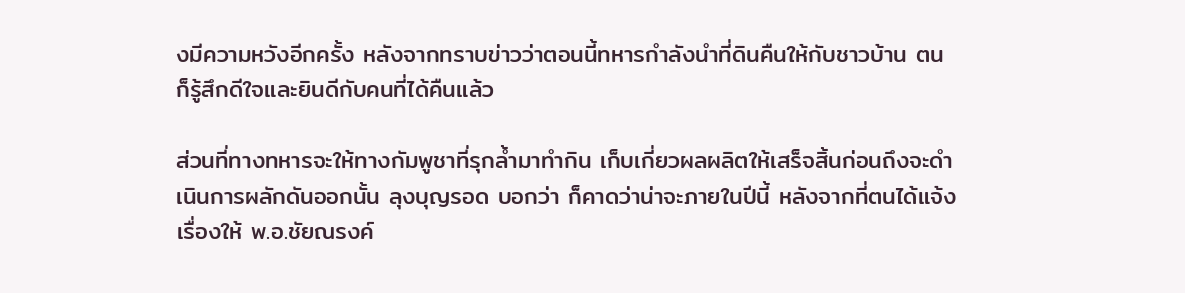งมีความหวังอีกครั้ง หลังจากทราบข่าวว่าตอนนี้ทหารกำลังนำที่ดินคืนให้กับชาวบ้าน ตนก็รู้สึกดีใจและยินดีกับคนที่ได้คืนแล้ว

ส่วนที่ทางทหารจะให้ทางกัมพูชาที่รุกล้ำมาทำกิน เก็บเกี่ยวผลผลิตให้เสร็จสิ้นก่อนถึงจะดำเนินการผลักดันออกนั้น ลุงบุญรอด บอกว่า ก็คาดว่าน่าจะภายในปีนี้ หลังจากที่ตนได้แจ้งเรื่องให้ พ.อ.ชัยณรงค์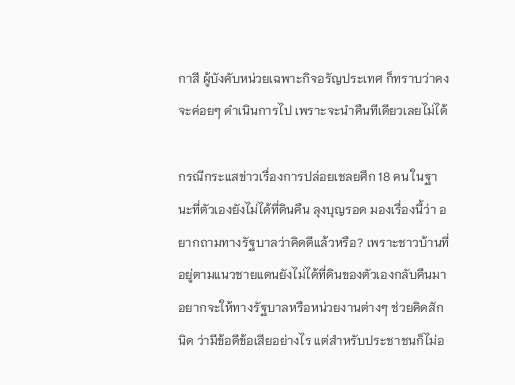กาสี ผู้บังคับหน่วยเฉพาะกิจอรัญประเทศ ก็ทราบว่าคงจะค่อยๆ ดำเนินการไป เพราะจะนำคืนทีเดียวเลยไม่ได้

กรณีกระแสข่าวเรื่องการปล่อยเชลยศึก 18 คน ในฐานะที่ตัวเองยังไม่ได้ที่ดินคืน ลุงบุญรอด มองเรื่องนี้ว่า อยากถามทางรัฐบาลว่าคิดดีแล้วหรือ? เพราะชาวบ้านที่อยู่ตามแนวชายแดนยังไม่ได้ที่ดินของตัวเองกลับคืนมา อยากจะให้ทางรัฐบาลหรือหน่วยงานต่างๆ ช่วยคิดสักนิด ว่ามีข้อดีข้อเสียอย่างไร แต่สำหรับประชาชนก็ไม่อ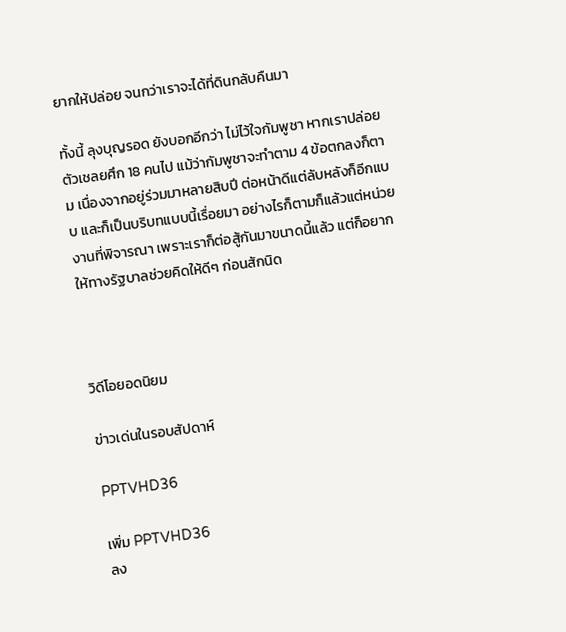ยากให้ปล่อย จนกว่าเราจะได้ที่ดินกลับคืนมา

ทั้งนี้ ลุงบุญรอด ยังบอกอีกว่า ไม่ไว้ใจกัมพูชา หากเราปล่อยตัวเชลยศึก 18 คนไป แม้ว่ากัมพูชาจะทำตาม 4 ข้อตกลงก็ตาม เนื่องจากอยู่ร่วมมาหลายสิบปี ต่อหน้าดีแต่ลับหลังก็อีกแบบ และก็เป็นบริบทแบบนี้เรื่อยมา อย่างไรก็ตามก็แล้วแต่หน่วยงานที่พิจารณา เพราะเราก็ต่อสู้กันมาขนาดนี้แล้ว แต่ก็อยากให้ทางรัฐบาลช่วยคิดให้ดีๆ ก่อนสักนิด



วิดีโอยอดนิยม

ข่าวเด่นในรอบสัปดาห์

PPTVHD36

เพิ่ม PPTVHD36
ลง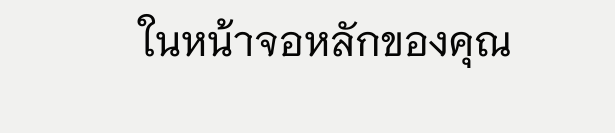ในหน้าจอหลักของคุณ